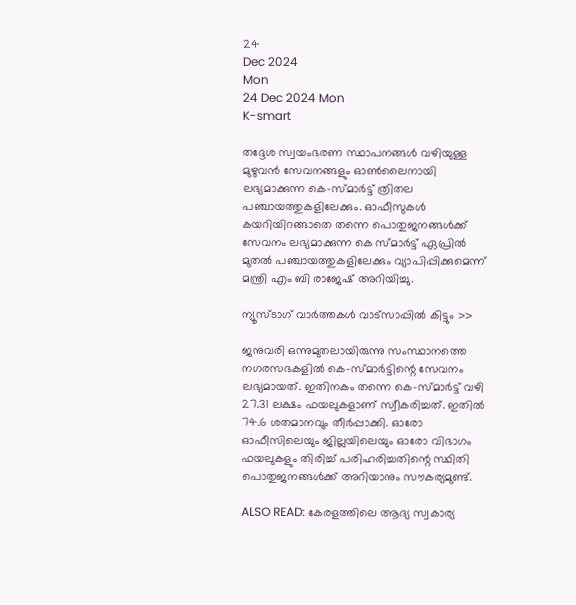24
Dec 2024
Mon
24 Dec 2024 Mon
K-smart

തദ്ദേശ സ്വയംഭരണ സ്ഥാപനങ്ങള്‍ വഴിയുള്ള മുഴുവന്‍ സേവനങ്ങളും ഓണ്‍ലൈനായി ലഭ്യമാക്കുന്ന കെ-സ്മാര്‍ട്ട് ത്രിതല പഞ്ചായത്തുകളിലേക്കും. ഓഫീസുകള്‍ കയറിയിറങ്ങാതെ തന്നെ പൊതുജനങ്ങള്‍ക്ക് സേവനം ലഭ്യമാക്കുന്ന കെ സ്മാര്‍ട്ട് ഏപ്രില്‍ മുതല്‍ പഞ്ചായത്തുകളിലേക്കും വ്യാപിപ്പിക്കുമെന്ന് മന്ത്രി എം ബി രാജേഷ് അറിയിച്ചു.

ന്യൂസ്ടാഗ് വാര്‍ത്തകള്‍ വാട്‌സാപ്പില്‍ കിട്ടും >>

ജനുവരി ഒന്നുമുതലായിരുന്നു സംസ്ഥാനത്തെ നഗരസഭകളില്‍ കെ-സ്മാര്‍ട്ടിന്റെ സേവനം ലഭ്യമായത്. ഇതിനകം തന്നെ കെ-സ്മാര്‍ട്ട് വഴി 27.31 ലക്ഷം ഫയലുകളാണ് സ്വീകരിച്ചത്. ഇതില്‍ 74.6 ശതമാനവും തീര്‍പ്പാക്കി. ഓരോ ഓഫീസിലെയും ജില്ലയിലെയും ഓരോ വിഭാഗം ഫയലുകളും തിരിച്ച് പരിഹരിച്ചതിന്റെ സ്ഥിതി പൊതുജനങ്ങള്‍ക്ക് അറിയാനും സൗകര്യമുണ്ട്.

ALSO READ: കേരളത്തിലെ ആദ്യ സ്വകാര്യ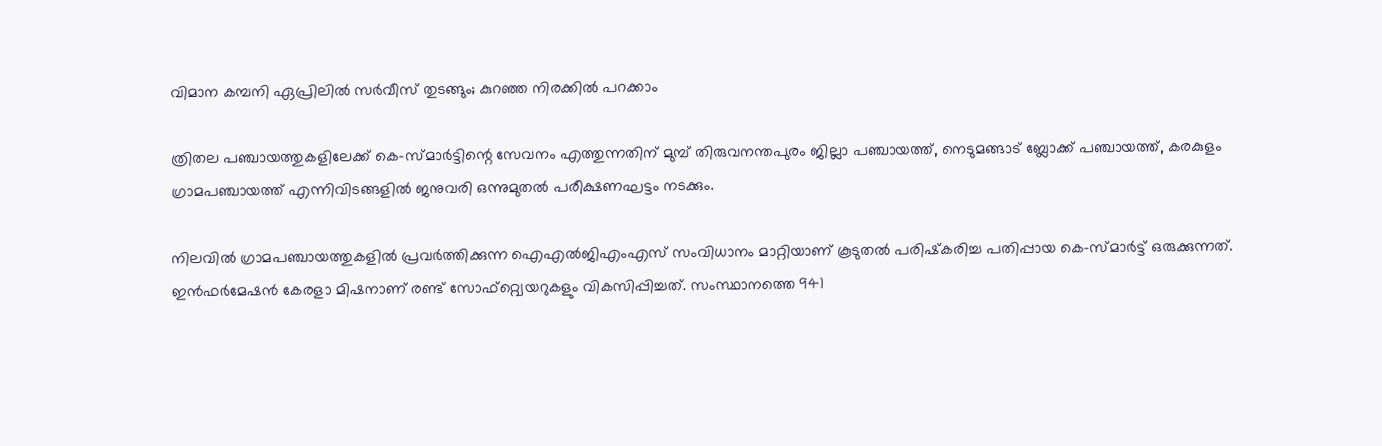വിമാന കമ്പനി ഏപ്രിലില്‍ സര്‍വീസ് തുടങ്ങും; കുറഞ്ഞ നിരക്കില്‍ പറക്കാം

ത്രിതല പഞ്ചായത്തുകളിലേക്ക് കെ-സ്മാര്‍ട്ടിന്റെ സേവനം എത്തുന്നതിന് മുമ്പ് തിരുവനന്തപുരം ജില്ലാ പഞ്ചായത്ത്, നെടുമങ്ങാട് ബ്ലോക്ക് പഞ്ചായത്ത്, കരകുളം ഗ്രാമപഞ്ചായത്ത് എന്നിവിടങ്ങളില്‍ ജനുവരി ഒന്നുമുതല്‍ പരീക്ഷണഘട്ടം നടക്കും.

നിലവില്‍ ഗ്രാമപഞ്ചായത്തുകളില്‍ പ്രവര്‍ത്തിക്കുന്ന ഐഎല്‍ജിഎംഎസ് സംവിധാനം മാറ്റിയാണ് കൂടുതല്‍ പരിഷ്‌കരിച്ച പതിപ്പായ കെ-സ്മാര്‍ട്ട് ഒരുക്കുന്നത്. ഇന്‍ഫര്‍മേഷന്‍ കേരളാ മിഷനാണ് രണ്ട് സോഫ്റ്റ്വെയറുകളും വികസിപ്പിച്ചത്. സംസ്ഥാനത്തെ 941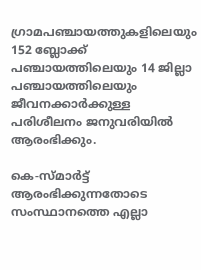ഗ്രാമപഞ്ചായത്തുകളിലെയും 152 ബ്ലോക്ക് പഞ്ചായത്തിലെയും 14 ജില്ലാ പഞ്ചായത്തിലെയും ജീവനക്കാര്‍ക്കുള്ള പരിശീലനം ജനുവരിയില്‍ ആരംഭിക്കും.

കെ-സ്മാര്‍ട്ട് ആരംഭിക്കുന്നതോടെ സംസ്ഥാനത്തെ എല്ലാ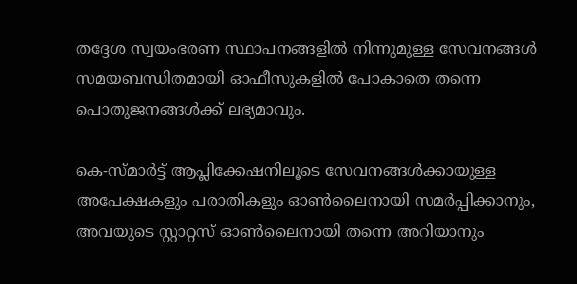തദ്ദേശ സ്വയംഭരണ സ്ഥാപനങ്ങളില്‍ നിന്നുമുള്ള സേവനങ്ങള്‍ സമയബന്ധിതമായി ഓഫീസുകളില്‍ പോകാതെ തന്നെ പൊതുജനങ്ങള്‍ക്ക് ലഭ്യമാവും.

കെ-സ്മാര്‍ട്ട് ആപ്ലിക്കേഷനിലൂടെ സേവനങ്ങള്‍ക്കായുള്ള അപേക്ഷകളും പരാതികളും ഓണ്‍ലൈനായി സമര്‍പ്പിക്കാനും, അവയുടെ സ്റ്റാറ്റസ് ഓണ്‍ലൈനായി തന്നെ അറിയാനും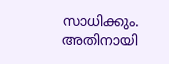സാധിക്കും. അതിനായി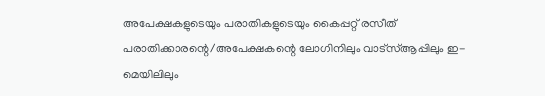അപേക്ഷകളുടെയും പരാതികളുടെയും കൈപ്പറ്റ് രസീത് പരാതിക്കാരന്റെ/അപേക്ഷകന്റെ ലോഗിനിലും വാട്‌സ്ആപ്പിലും ഇ-മെയിലിലും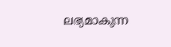ലഭ്യമാകുന്ന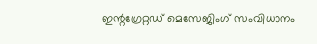ഇന്റഗ്രേറ്റഡ് മെസേജിംഗ് സംവിധാനം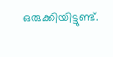ഒരുക്കിയിട്ടുണ്ട്.